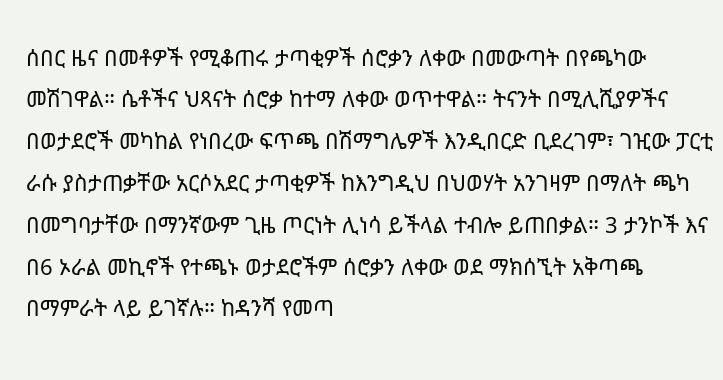ሰበር ዜና በመቶዎች የሚቆጠሩ ታጣቂዎች ሰሮቃን ለቀው በመውጣት በየጫካው መሽገዋል። ሴቶችና ህጻናት ሰሮቃ ከተማ ለቀው ወጥተዋል። ትናንት በሚሊሺያዎችና በወታደሮች መካከል የነበረው ፍጥጫ በሽማግሌዎች እንዲበርድ ቢደረገም፣ ገዢው ፓርቲ ራሱ ያስታጠቃቸው አርሶአደር ታጣቂዎች ከእንግዲህ በህወሃት አንገዛም በማለት ጫካ በመግባታቸው በማንኛውም ጊዜ ጦርነት ሊነሳ ይችላል ተብሎ ይጠበቃል። 3 ታንኮች እና በ6 ኦራል መኪኖች የተጫኑ ወታደሮችም ሰሮቃን ለቀው ወደ ማክሰኚት አቅጣጫ በማምራት ላይ ይገኛሉ። ከዳንሻ የመጣ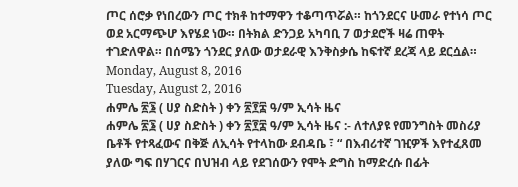ጦር ሰሮቃ የነበረውን ጦር ተክቶ ከተማዋን ተቆጣጥሯል። ከጎንደርና ሁመራ የተነሳ ጦር ወደ አርማጭሆ እየሄደ ነው። በትክል ድንጋይ አካባቢ 7 ወታደሮች ዛሬ ጠዋት ተገድለዋል። በሰሜን ጎንደር ያለው ወታደራዊ እንቅስቃሴ ከፍተኛ ደረጃ ላይ ደርሷል።
Monday, August 8, 2016
Tuesday, August 2, 2016
ሐምሌ ፳፮ ( ሀያ ስድስት ) ቀን ፳፻፰ ዓ/ም ኢሳት ዜና
ሐምሌ ፳፮ ( ሀያ ስድስት ) ቀን ፳፻፰ ዓ/ም ኢሳት ዜና :- ለተለያዩ የመንግስት መስሪያ ቤቶች የተጻፈውና በቅጅ ለኢሳት የተላከው ደብዳቤ ፣ “ በእብሪተኛ ገዢዎች እየተፈጸመ ያለው ግፍ በሃገርና በህዝብ ላይ የደገሰውን የሞት ድግስ ከማድረሱ በፊት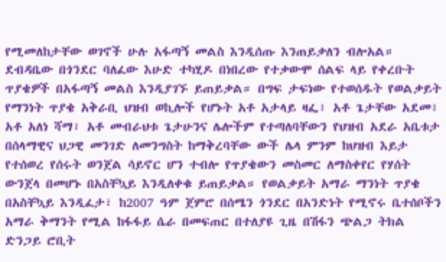የሚመለከታቸው ወገኖች ሁሉ አፋጣኝ መልስ እንዲሰጡ እንጠይቃለን ብሎአል። ደብዳቤው በጎንደር ባለፈው እሁድ ተካሂዶ በነበረው የተቃውሞ ሰልፍ ላይ የቀረቡት ጥያቄዎች በአፋጣኝ መልስ እንዲያገኙ ይጠይቃል። በግፍ ታፍነው የተወሰዱት የወልቃይት የማንነት ጥያቄ አቅራቢ ህዝብ ወኪሎች የሆኑት አቶ አታላይ ዛፌ፣ አቶ ጌታቸው አደመ፣ አቶ አለነ ሻማ፣ አቶ መብራህቱ ጌታሁንና ሌሎችም የተጣለባቸውን የህዝብ አደራ አቤቱታ በሰላማዊና ህጋዊ መንገድ ለመንግስት ከማቅረባቸው ውች ሌላ ምንም ከህዝብ እይታ የተሰወረ የሰሩት ወንጀል ሳይኖር ሆን ተብሎ የጥያቄውን መስመር ለማስቀየር የሃሰት ውንጀላ በመሆኑ በአስቸኳይ እንዲለቀቁ ይጠይቃል። የወልቃይት አማራ ማንነት ጥያቄ በአስቸኳይ እንዲፈታ፣ ከ2007 ዓም ጀምሮ በሰሜን ጎንደር በአንድነት የሚኖሩ ቤተሰቦችን አማራ ቅማንት የሚል ከፋፋይ ሴራ በመፍጠር በተለያዩ ጊዜ በሽፋን ጭልጋ ትክል ድንጋይ ሮቢት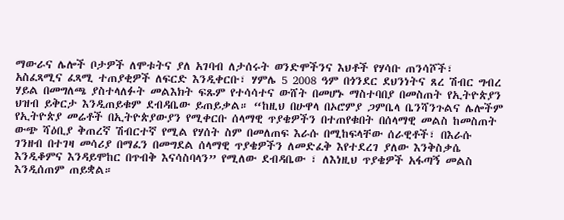ማውራና ሌሎች ቦታዎች ለሞቱትና ያለ አገባብ ለታሰሩት ወንድሞችንና እህቶች የሃሳቡ ጠንሳሾች፣ አስፈጻሚና ፈጻሚ ተጠያቂዎች ለፍርድ እንዲቀርቡ፣ ሃምሌ 5 2008 ዓም በጎንደር ደህንነትና ጸረ ሽብር ግብረ ሃይል በመግለጫ ያስተላለፉት መልእክት ፍጹም የተሳሳተና ውሸት በመሆኑ ማስተባበያ በመስጠት የኢትዮጵያን ህዝብ ይቅርታ እንዲጠይቁም ደብዳቤው ይጠይቃል። “ከዚህ በሁዋላ በኦሮምያ ጋምቤላ ቤንሻንጉልና ሌሎችም የኢትዮጵያ መሬቶች በኢትዮጵያውያን የሚቀርቡ ሰላማዊ ጥያቄዎችን በተጠየቁበት በሰላማዊ መልስ ከመስጠት ውጭ ሻዕቢያ ቅጠረኛ ሽብርተኛ የሚል የሃሰት ስም በመለጠፍ እራሱ በሚከፍላቸው ሰራዊቶች፣ በእራሱ ገንዘብ በተገዛ መሳሪያ በማፈን በመግደል ሰላማዊ ጥያቄዎችን ለመድፈቅ እየተደረገ ያለው እንቅስቃሴ እንዲቆምና እንዳይሞከር በጥብቅ እናሳስባላን” የሚለው ደብዳቤው ፣ ለእነዚህ ጥያቄዎች አፋጣኝ መልስ እንዲሰጠም ጠይቋል።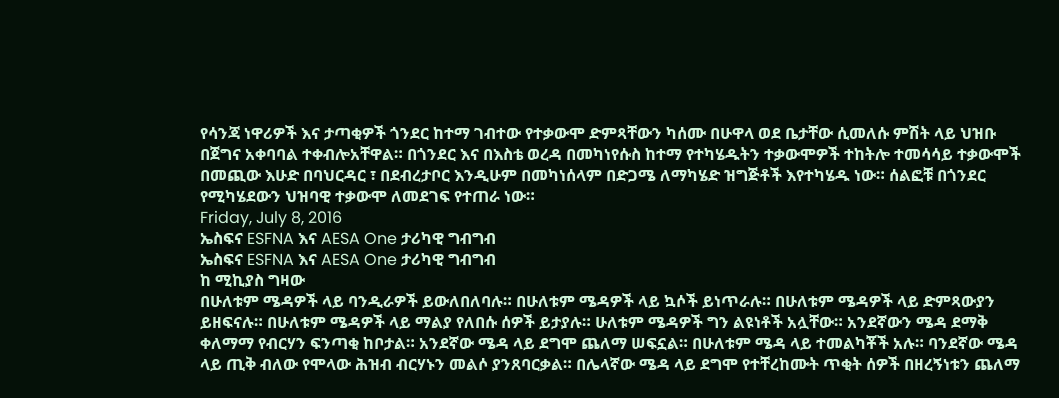የሳንጃ ነዋሪዎች እና ታጣቂዎች ጎንደር ከተማ ገብተው የተቃውሞ ድምጻቸውን ካሰሙ በሁዋላ ወደ ቤታቸው ሲመለሱ ምሽት ላይ ህዝቡ በጀግና አቀባባል ተቀብሎአቸዋል። በጎንደር እና በእስቴ ወረዳ በመካነየሱስ ከተማ የተካሄዱትን ተቃውሞዎች ተከትሎ ተመሳሳይ ተቃውሞች በመጪው እሁድ በባህርዳር ፣ በደብረታቦር እንዲሁም በመካነሰላም በድጋሜ ለማካሄድ ዝግጅቶች እየተካሄዱ ነው። ሰልፎቹ በጎንደር የሚካሄደውን ህዝባዊ ተቃውሞ ለመደገፍ የተጠራ ነው።
Friday, July 8, 2016
ኤስፍና ESFNA እና AESA One ታሪካዊ ግብግብ
ኤስፍና ESFNA እና AESA One ታሪካዊ ግብግብ
ከ ሚኪያስ ግዛው
በሁለቱም ሜዳዎች ላይ ባንዲራዎች ይውለበለባሉ። በሁለቱም ሜዳዎች ላይ ኳሶች ይነጥራሉ። በሁለቱም ሜዳዎች ላይ ድምጻውያን ይዘፍናሉ። በሁለቱም ሜዳዎች ላይ ማልያ የለበሱ ሰዎች ይታያሉ። ሁለቱም ሜዳዎች ግን ልዩነቶች አሏቸው። አንደኛውን ሜዳ ደማቅ ቀለማማ የብርሃን ፍንጣቂ ከቦታል። አንደኛው ሜዳ ላይ ደግሞ ጨለማ ሠፍኗል። በሁለቱም ሜዳ ላይ ተመልካቾች አሉ። ባንደኛው ሜዳ ላይ ጢቅ ብለው የሞላው ሕዝብ ብርሃኑን መልሶ ያንጸባርቃል። በሌላኛው ሜዳ ላይ ደግሞ የተቸረከሙት ጥቂት ሰዎች በዘረኝነቱን ጨለማ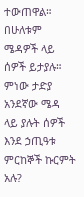ተውጠዋል። በሁለቱም ሜዳዎች ላይ ሰዎች ይታያሉ። ምነው ታድያ አንደኛው ሜዳ ላይ ያሉት ሰዎች እንደ ኃጢዓቱ ምርከኞች ኩርምት አሉ?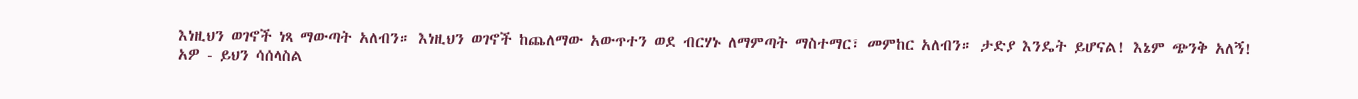እነዚህን ወገኖች ነጻ ማውጣት አለብን። እነዚህን ወገኖች ከጨለማው አውጥተን ወደ ብርሃኑ ለማምጣት ማስተማር፣ መምከር አለብን። ታድያ እንዴት ይሆናል! እኔም ጭንቅ አለኝ!
አዎ - ይህን ሳሰላስል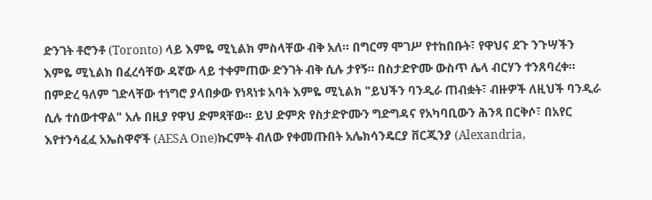ድንገት ቶሮንቶ (Toronto) ላይ እምዬ ሚኒልክ ምስላቸው ብቅ አለ። በግርማ ሞገሥ የተከበቡት፣ የዋህና ደጉ ንጉሣችን እምዬ ሚኒልክ በፈረሳቸው ዳኛው ላይ ተቀምጠው ድንገት ብቅ ሲሉ ታየኝ። በስታድዮሙ ውስጥ ሌላ ብርሃን ተንጸባረቀ። በምድረ ዓለም ገድላቸው ተነግሮ ያላበቃው የነጻነቱ አባት እምዬ ሚኒልክ "ይህችን ባንዲራ ጠብቋት፣ ብዙዎች ለዚህች ባንዲራ ሲሉ ተሰውተዋል" አሉ በዚያ የዋህ ድምጻቸው። ይህ ድምጽ የስታድዮሙን ግድግዳና የአካባቢውን ሕንጻ በርቅሶ፣ በአየር እየተንሳፈፈ አኤስዋኖች (AESA One)ኩርምት ብለው የቀመጡበት አሌክሳንዴርያ ቨርጂንያ (Alexandria,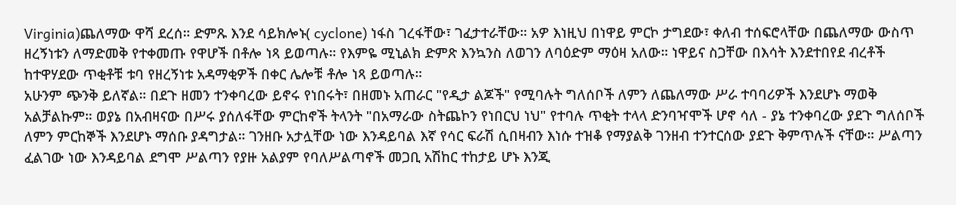Virginia)ጨለማው ዋሻ ደረሰ። ድምጹ እንደ ሳይክሎኑ( cyclone) ነፋስ ገረፋቸው፣ ገፈታተራቸው። አዎ እነዚህ በነዋይ ምርኮ ታግደው፣ ቀለብ ተሰፍሮላቸው በጨለማው ውስጥ ዘረኝነቱን ለማድመቅ የተቀመጡ የዋሆች በቶሎ ነጻ ይወጣሉ። የእምዬ ሚኒልክ ድምጽ እንኳንስ ለወገን ለባዕድም ማዕዛ አለው። ነዋይና ስጋቸው በእሳት እንደተበየደ ብረቶች ከተዋሃደው ጥቂቶቹ ቱባ የዘረኝነቱ አዳማቂዎች በቀር ሌሎቹ ቶሎ ነጻ ይወጣሉ።
አሁንም ጭንቅ ይለኛል። በደጉ ዘመን ተንቀባረው ይኖሩ የነበሩት፣ በዘመኑ አጠራር "የዲታ ልጆች" የሚባሉት ግለሰቦች ለምን ለጨለማው ሥራ ተባባሪዎች እንደሆኑ ማወቅ አልቻልኩም። ወያኔ በአብዛናው በሥሩ ያሰለፋቸው ምርከኖች ትላንት "በአማራው ስትጨኮን የነበርህ ነህ" የተባሉ ጥቂት ተላላ ድንባዣሞች ሆኖ ሳለ - ያኔ ተንቀባረው ያደጉ ግለሰቦች ለምን ምርከኞች እንደሆኑ ማሰቡ ያዳግታል። ገንዘቡ አታሏቸው ነው እንዳይባል እኛ የሳር ፍራሽ ሲበዛብን እነሱ ተዝቆ የማያልቅ ገንዘብ ተንተርሰው ያደጉ ቅምጥሉች ናቸው። ሥልጣን ፈልገው ነው እንዳይባል ደግሞ ሥልጣን የያዙ አልያም የባለሥልጣኖች መጋቢ አሽከር ተከታይ ሆኑ እንጂ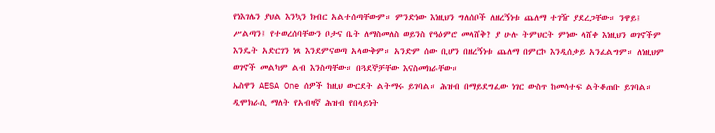የነእገሌን ያህል እንኳን ክብር አልተሰጣቸውም። ምንድነው እነዚህን ግለሰቦች ለዘረኝነቱ ጨለማ ተገዥ ያደረጋቸው። ንዋይ፤ ሥልጣን፤ የተወረሰባቸውን ቦታና ቤት ለማስመለስ ወይንስ የዓዕምሮ መላሸቅ? ያ ሁሉ ትምህርት ምነው ላሸቀ እነዚህን ወገኖችም እንዴት አድርገን ነጻ እንደምናወጣ አላውቅም። አንድም ሰው ቢሆን በዘረኝነቱ ጨለማ በምርኮ እንዲሰቃይ አንፈልግም። ለነዚህም ወገኖች መልካም ልብ እንስጣቸው። በጓደኞቻቸው እናስመክራቸው።
ኤስዋን AESA One ሰዎች ከዚህ ውርደት ልትማሩ ይገባል። ሕዝብ በማይደግፈው ነገር ውስጥ ከመሳተፍ ልትቆጠቡ ይገባል። ዲሞክራሲ ማለት የአብዛኛ ሕዝብ የበላይነት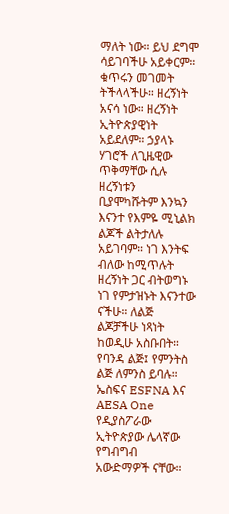ማለት ነው። ይህ ደግሞ ሳይገባችሁ አይቀርም። ቁጥሩን መገመት ትችላላችሁ። ዘረኝነት አናሳ ነው። ዘረኝነት ኢትዮጵያዊነት አይደለም። ኃያላኑ ሃገሮች ለጊዜዊው ጥቅማቸው ሲሉ ዘረኝነቱን ቢያሞካሹትም እንኳን እናንተ የእምዬ ሚኒልክ ልጆች ልትታለሉ አይገባም። ነገ እንትፍ ብለው ከሚጥሉት ዘረኝነት ጋር ብትወግኑ ነገ የምታዝኑት እናንተው ናችሁ። ለልጅ ልጆቻችሁ ነጻነት ከወዲሁ አስቡበት። የባንዳ ልጅ፤ የምንትስ ልጅ ለምንስ ይባሉ።
ኤስፍና ESFNA እና AESA One የዲያስፖራው ኢትዮጵያው ሌላኛው የግብግብ አውድማዎች ናቸው።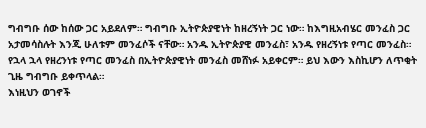ግብግቡ ሰው ከሰው ጋር አይደለም። ግብግቡ ኢትዮጵያዊነት ከዘረኝነት ጋር ነው። ከእግዚአብሄር መንፈስ ጋር አታመሳስሉት እንጂ ሁለቱም መንፈሶች ናቸው። አንዱ ኢትዮጵያዊ መንፈስ፣ አንዱ የዘረኝነቱ የጣር መንፈስ። የኋላ ኋላ የዘረንነቱ የጣር መንፈስ በኢትዮጵያዊነት መንፈስ መሸነፉ አይቀርም። ይህ እውን እስኪሆን ለጥቂት ጊዜ ግብግቡ ይቀጥላል።
እነዚህን ወገኖች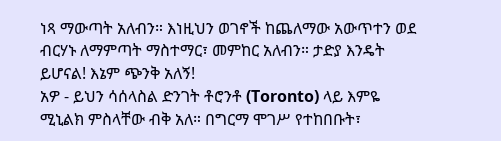ነጻ ማውጣት አለብን። እነዚህን ወገኖች ከጨለማው አውጥተን ወደ ብርሃኑ ለማምጣት ማስተማር፣ መምከር አለብን። ታድያ እንዴት ይሆናል! እኔም ጭንቅ አለኝ!
አዎ - ይህን ሳሰላስል ድንገት ቶሮንቶ (Toronto) ላይ እምዬ ሚኒልክ ምስላቸው ብቅ አለ። በግርማ ሞገሥ የተከበቡት፣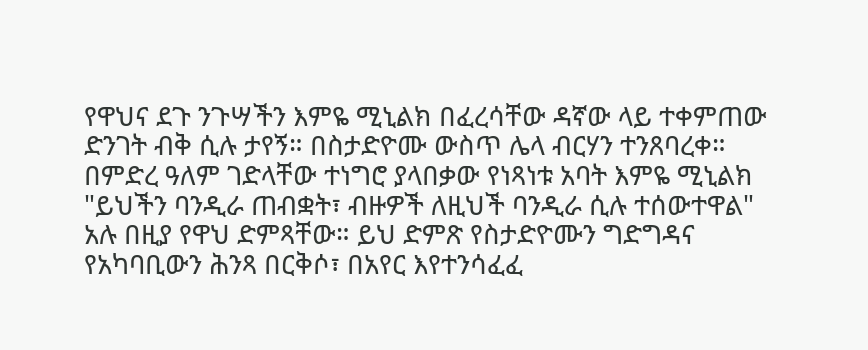የዋህና ደጉ ንጉሣችን እምዬ ሚኒልክ በፈረሳቸው ዳኛው ላይ ተቀምጠው ድንገት ብቅ ሲሉ ታየኝ። በስታድዮሙ ውስጥ ሌላ ብርሃን ተንጸባረቀ። በምድረ ዓለም ገድላቸው ተነግሮ ያላበቃው የነጻነቱ አባት እምዬ ሚኒልክ "ይህችን ባንዲራ ጠብቋት፣ ብዙዎች ለዚህች ባንዲራ ሲሉ ተሰውተዋል" አሉ በዚያ የዋህ ድምጻቸው። ይህ ድምጽ የስታድዮሙን ግድግዳና የአካባቢውን ሕንጻ በርቅሶ፣ በአየር እየተንሳፈፈ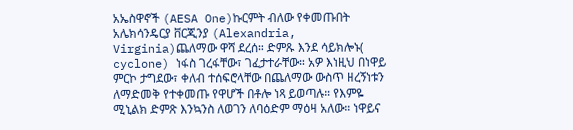አኤስዋኖች (AESA One)ኩርምት ብለው የቀመጡበት አሌክሳንዴርያ ቨርጂንያ (Alexandria, Virginia)ጨለማው ዋሻ ደረሰ። ድምጹ እንደ ሳይክሎኑ( cyclone) ነፋስ ገረፋቸው፣ ገፈታተራቸው። አዎ እነዚህ በነዋይ ምርኮ ታግደው፣ ቀለብ ተሰፍሮላቸው በጨለማው ውስጥ ዘረኝነቱን ለማድመቅ የተቀመጡ የዋሆች በቶሎ ነጻ ይወጣሉ። የእምዬ ሚኒልክ ድምጽ እንኳንስ ለወገን ለባዕድም ማዕዛ አለው። ነዋይና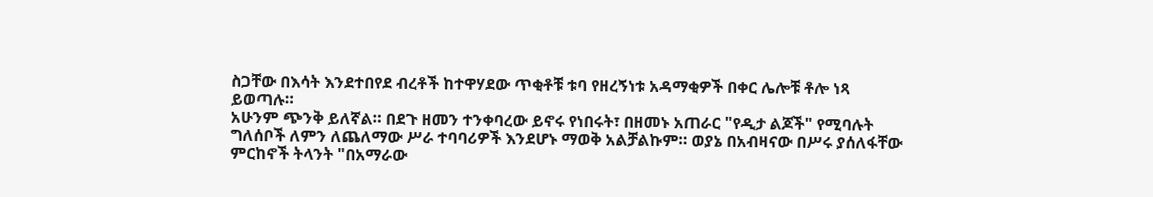ስጋቸው በእሳት እንደተበየደ ብረቶች ከተዋሃደው ጥቂቶቹ ቱባ የዘረኝነቱ አዳማቂዎች በቀር ሌሎቹ ቶሎ ነጻ ይወጣሉ።
አሁንም ጭንቅ ይለኛል። በደጉ ዘመን ተንቀባረው ይኖሩ የነበሩት፣ በዘመኑ አጠራር "የዲታ ልጆች" የሚባሉት ግለሰቦች ለምን ለጨለማው ሥራ ተባባሪዎች እንደሆኑ ማወቅ አልቻልኩም። ወያኔ በአብዛናው በሥሩ ያሰለፋቸው ምርከኖች ትላንት "በአማራው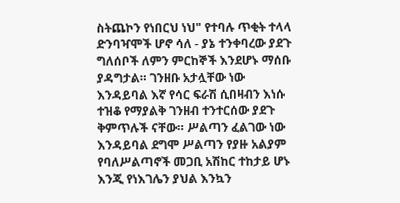ስትጨኮን የነበርህ ነህ" የተባሉ ጥቂት ተላላ ድንባዣሞች ሆኖ ሳለ - ያኔ ተንቀባረው ያደጉ ግለሰቦች ለምን ምርከኞች እንደሆኑ ማሰቡ ያዳግታል። ገንዘቡ አታሏቸው ነው እንዳይባል እኛ የሳር ፍራሽ ሲበዛብን እነሱ ተዝቆ የማያልቅ ገንዘብ ተንተርሰው ያደጉ ቅምጥሉች ናቸው። ሥልጣን ፈልገው ነው እንዳይባል ደግሞ ሥልጣን የያዙ አልያም የባለሥልጣኖች መጋቢ አሽከር ተከታይ ሆኑ እንጂ የነእገሌን ያህል እንኳን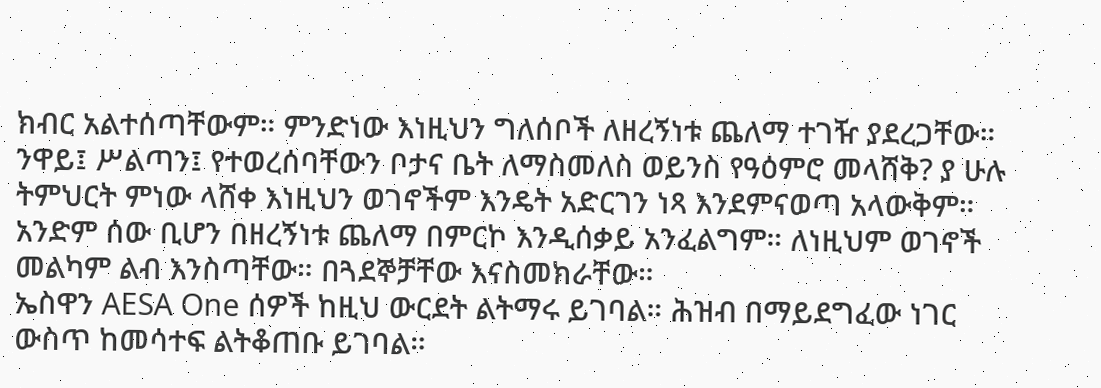ክብር አልተሰጣቸውም። ምንድነው እነዚህን ግለሰቦች ለዘረኝነቱ ጨለማ ተገዥ ያደረጋቸው። ንዋይ፤ ሥልጣን፤ የተወረሰባቸውን ቦታና ቤት ለማስመለስ ወይንስ የዓዕምሮ መላሸቅ? ያ ሁሉ ትምህርት ምነው ላሸቀ እነዚህን ወገኖችም እንዴት አድርገን ነጻ እንደምናወጣ አላውቅም። አንድም ሰው ቢሆን በዘረኝነቱ ጨለማ በምርኮ እንዲሰቃይ አንፈልግም። ለነዚህም ወገኖች መልካም ልብ እንስጣቸው። በጓደኞቻቸው እናስመክራቸው።
ኤስዋን AESA One ሰዎች ከዚህ ውርደት ልትማሩ ይገባል። ሕዝብ በማይደግፈው ነገር ውስጥ ከመሳተፍ ልትቆጠቡ ይገባል።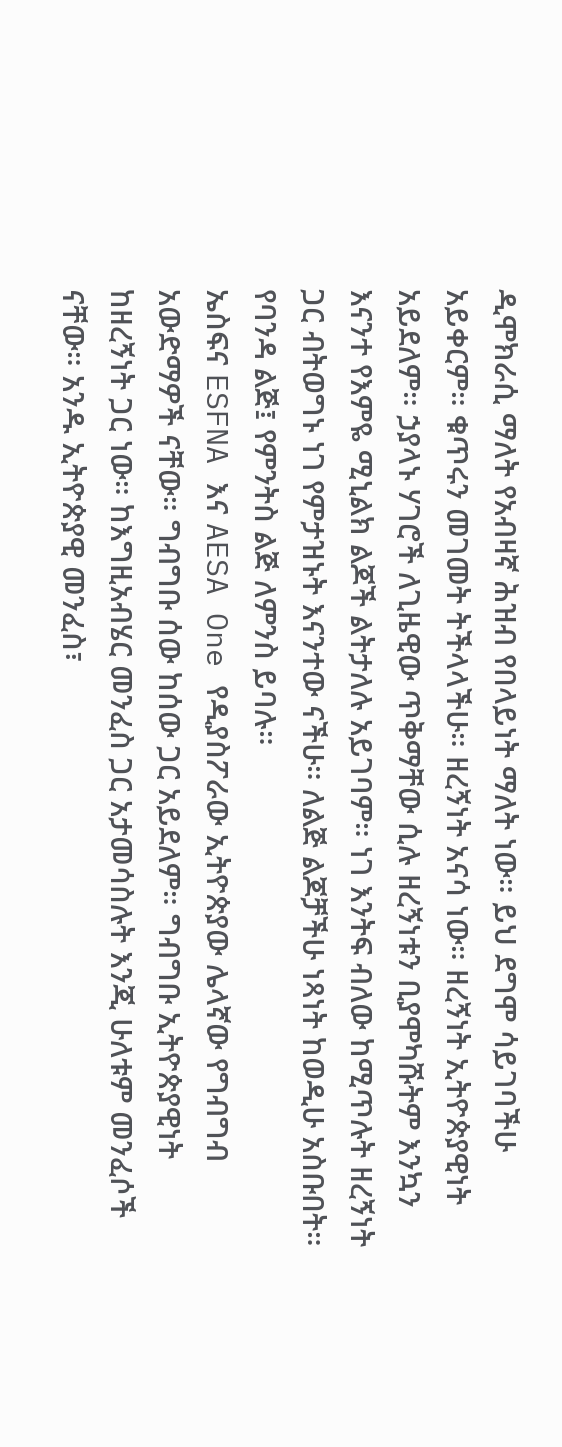ዲሞክራሲ ማለት የአብዛኛ ሕዝብ የበላይነት ማለት ነው። ይህ ደግሞ ሳይገባችሁ አይቀርም። ቁጥሩን መገመት ትችላላችሁ። ዘረኝነት አናሳ ነው። ዘረኝነት ኢትዮጵያዊነት አይደለም። ኃያላኑ ሃገሮች ለጊዜዊው ጥቅማቸው ሲሉ ዘረኝነቱን ቢያሞካሹትም እንኳን እናንተ የእምዬ ሚኒልክ ልጆች ልትታለሉ አይገባም። ነገ እንትፍ ብለው ከሚጥሉት ዘረኝነት ጋር ብትወግኑ ነገ የምታዝኑት እናንተው ናችሁ። ለልጅ ልጆቻችሁ ነጻነት ከወዲሁ አስቡበት። የባንዳ ልጅ፤ የምንትስ ልጅ ለምንስ ይባሉ።
ኤስፍና ESFNA እና AESA One የዲያስፖራው ኢትዮጵያው ሌላኛው የግብግብ አውድማዎች ናቸው። ግብግቡ ሰው ከሰው ጋር አይደለም። ግብግቡ ኢትዮጵያዊነት ከዘረኝነት ጋር ነው። ከእግዚአብሄር መንፈስ ጋር አታመሳስሉት እንጂ ሁለቱም መንፈሶች ናቸው። አንዱ ኢትዮጵያዊ መንፈስ፣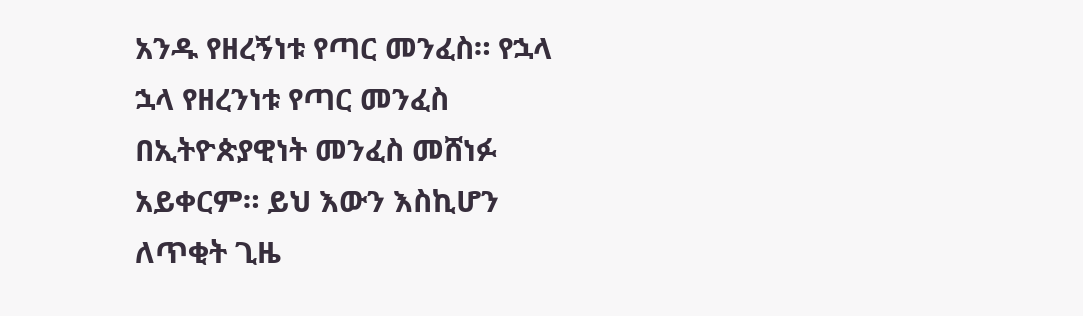አንዱ የዘረኝነቱ የጣር መንፈስ። የኋላ ኋላ የዘረንነቱ የጣር መንፈስ በኢትዮጵያዊነት መንፈስ መሸነፉ አይቀርም። ይህ እውን እስኪሆን ለጥቂት ጊዜ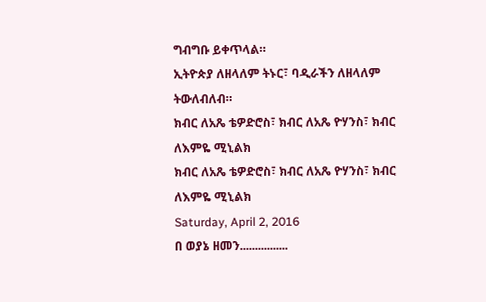ግብግቡ ይቀጥላል።
ኢትዮጵያ ለዘላለም ትኑር፣ ባዲራችን ለዘላለም ትውለብለብ።
ክብር ለአጼ ቴዎድሮስ፣ ክብር ለአጼ ዮሃንስ፣ ክብር ለእምዬ ሚኒልክ
ክብር ለአጼ ቴዎድሮስ፣ ክብር ለአጼ ዮሃንስ፣ ክብር ለእምዬ ሚኒልክ
Saturday, April 2, 2016
በ ወያኔ ዘመን................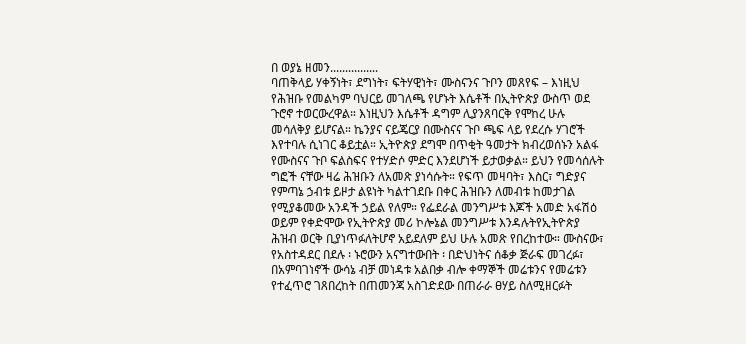በ ወያኔ ዘመን................
ባጠቅላይ ሃቀኝነት፣ ደግነት፣ ፍትሃዊነት፣ ሙስናንና ጉቦን መጸየፍ – እነዚህ የሕዝቡ የመልካም ባህርይ መገለጫ የሆኑት እሴቶች በኢትዮጵያ ውስጥ ወደ ጉሮኖ ተወርውረዋል። እነዚህን እሴቶች ዳግም ሊያንጸባርቅ የሞከረ ሁሉ መሳለቅያ ይሆናል። ኬንያና ናይጄርያ በሙስናና ጉቦ ጫፍ ላይ የደረሱ ሃገሮች እየተባሉ ሲነገር ቆይቷል። ኢትዮጵያ ደግሞ በጥቂት ዓመታት ክብረወሰኑን አልፋ የሙስናና ጉቦ ፍልስፍና የተሃድሶ ምድር እንደሆነች ይታወቃል። ይህን የመሳሰሉት ግፎች ናቸው ዛሬ ሕዝቡን ለአመጽ ያነሳሱት። የፍጥ መዛባት፣ እስር፣ ግድያና የምጣኔ ኃብቱ ይዞታ ልዩነት ካልተገደቡ በቀር ሕዝቡን ለመብቱ ከመታገል የሚያቆመው አንዳች ኃይል የለም። የፌደራል መንግሥቱ እጆች አመድ አፋሽዕ ወይም የቀድሞው የኢትዮጵያ መሪ ኮሎኔል መንግሥቱ እንዳሉትየኢትዮጵያ ሕዝብ ወርቅ ቢያነጥፉለትሆኖ አይደለም ይህ ሁሉ አመጽ የበረከተው። ሙስናው፣ የአስተዳደር በደሉ ፡ ኑሮውን አናግተውበት ፡ በድህነትና ሰቆቃ ጅራፍ መገረፉ፣ በአምባገነኖች ውሳኔ ብቻ መነዳቱ አልበቃ ብሎ ቀማኞች መሬቱንና የመሬቱን የተፈጥሮ ገጸበረከት በጠመንጃ አስገድደው በጠራራ ፀሃይ ስለሚዘርፉት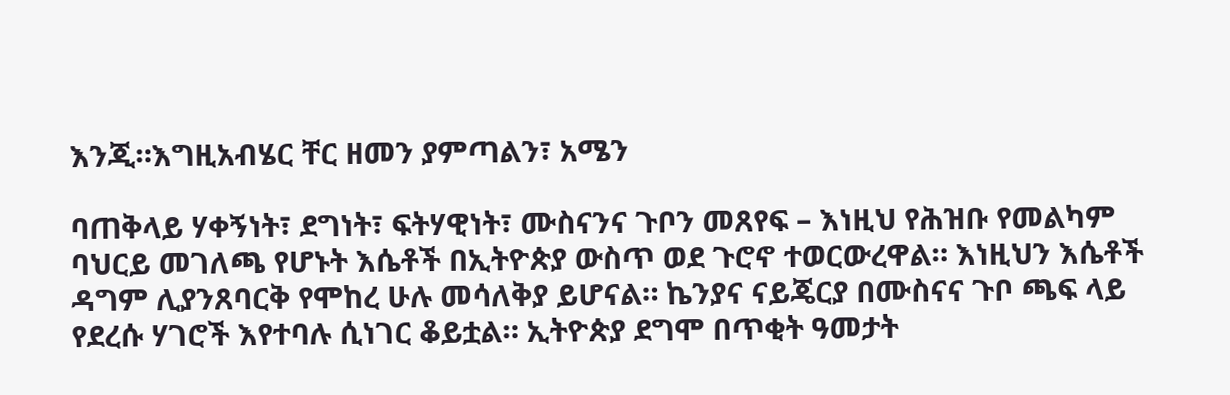እንጂ።እግዚአብሄር ቸር ዘመን ያምጣልን፣ አሜን

ባጠቅላይ ሃቀኝነት፣ ደግነት፣ ፍትሃዊነት፣ ሙስናንና ጉቦን መጸየፍ – እነዚህ የሕዝቡ የመልካም ባህርይ መገለጫ የሆኑት እሴቶች በኢትዮጵያ ውስጥ ወደ ጉሮኖ ተወርውረዋል። እነዚህን እሴቶች ዳግም ሊያንጸባርቅ የሞከረ ሁሉ መሳለቅያ ይሆናል። ኬንያና ናይጄርያ በሙስናና ጉቦ ጫፍ ላይ የደረሱ ሃገሮች እየተባሉ ሲነገር ቆይቷል። ኢትዮጵያ ደግሞ በጥቂት ዓመታት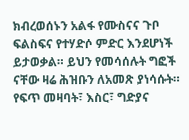ክብረወሰኑን አልፋ የሙስናና ጉቦ ፍልስፍና የተሃድሶ ምድር እንደሆነች ይታወቃል። ይህን የመሳሰሉት ግፎች ናቸው ዛሬ ሕዝቡን ለአመጽ ያነሳሱት። የፍጥ መዛባት፣ እስር፣ ግድያና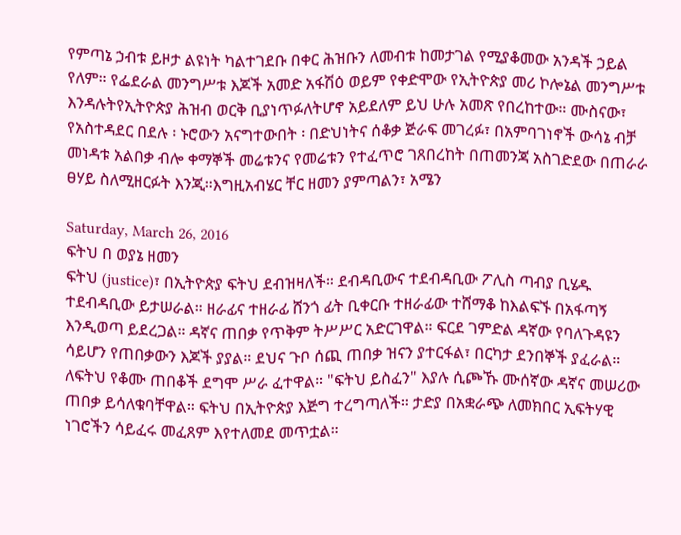የምጣኔ ኃብቱ ይዞታ ልዩነት ካልተገደቡ በቀር ሕዝቡን ለመብቱ ከመታገል የሚያቆመው አንዳች ኃይል የለም። የፌደራል መንግሥቱ እጆች አመድ አፋሽዕ ወይም የቀድሞው የኢትዮጵያ መሪ ኮሎኔል መንግሥቱ እንዳሉትየኢትዮጵያ ሕዝብ ወርቅ ቢያነጥፉለትሆኖ አይደለም ይህ ሁሉ አመጽ የበረከተው። ሙስናው፣ የአስተዳደር በደሉ ፡ ኑሮውን አናግተውበት ፡ በድህነትና ሰቆቃ ጅራፍ መገረፉ፣ በአምባገነኖች ውሳኔ ብቻ መነዳቱ አልበቃ ብሎ ቀማኞች መሬቱንና የመሬቱን የተፈጥሮ ገጸበረከት በጠመንጃ አስገድደው በጠራራ ፀሃይ ስለሚዘርፉት እንጂ።እግዚአብሄር ቸር ዘመን ያምጣልን፣ አሜን

Saturday, March 26, 2016
ፍትህ በ ወያኔ ዘመን
ፍትህ (justice)፣ በኢትዮጵያ ፍትህ ደብዝዛለች። ደብዳቢውና ተደብዳቢው ፖሊስ ጣብያ ቢሄዱ ተደብዳቢው ይታሠራል። ዘራፊና ተዘራፊ ሸንጎ ፊት ቢቀርቡ ተዘራፊው ተሸማቆ ከእልፍኙ በአፋጣኝ እንዲወጣ ይደረጋል። ዳኛና ጠበቃ የጥቅም ትሥሥር አድርገዋል። ፍርደ ገምድል ዳኛው የባለጉዳዩን ሳይሆን የጠበቃውን እጆች ያያል። ደህና ጉቦ ሰጪ ጠበቃ ዝናን ያተርፋል፣ በርካታ ደንበኞች ያፈራል። ለፍትህ የቆሙ ጠበቆች ደግሞ ሥራ ፈተዋል። "ፍትህ ይስፈን" እያሉ ሲጮኹ ሙሰኛው ዳኛና መሠሪው ጠበቃ ይሳለቁባቸዋል። ፍትህ በኢትዮጵያ እጅግ ተረግጣለች። ታድያ በአቋራጭ ለመክበር ኢፍትሃዊ ነገሮችን ሳይፈሩ መፈጸም እየተለመደ መጥቷል።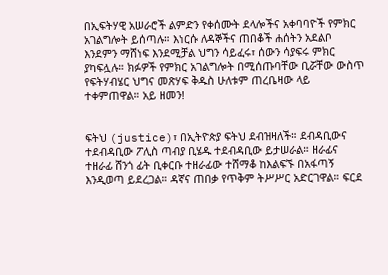በኢፍትሃዊ አሠራሮች ልምድን የቀሰሙት ደላሎችና አቀባባዮች የምክር አገልግሎት ይሰጣሉ። እነርሱ ለዳኞችና ጠበቆች ሐሰትን አደልቦ እንደምን ማሸነፍ እንደሚቻል ህግን ሳይፈሩ፣ ሰውን ሳያፍሩ ምክር ያካፍሏሉ። ክፉዎች የምክር አገልግሎት በሚሰጡባቸው ቢሯቸው ውስጥ የፍትሃብሄር ህግና መጽሃፍ ቅዱስ ሁለቱም ጠረቤዛው ላይ ተቀምጠዋል። አይ ዘመን!


ፍትህ (justice)፣ በኢትዮጵያ ፍትህ ደብዝዛለች። ደብዳቢውና ተደብዳቢው ፖሊስ ጣብያ ቢሄዱ ተደብዳቢው ይታሠራል። ዘራፊና ተዘራፊ ሸንጎ ፊት ቢቀርቡ ተዘራፊው ተሸማቆ ከእልፍኙ በአፋጣኝ እንዲወጣ ይደረጋል። ዳኛና ጠበቃ የጥቅም ትሥሥር አድርገዋል። ፍርደ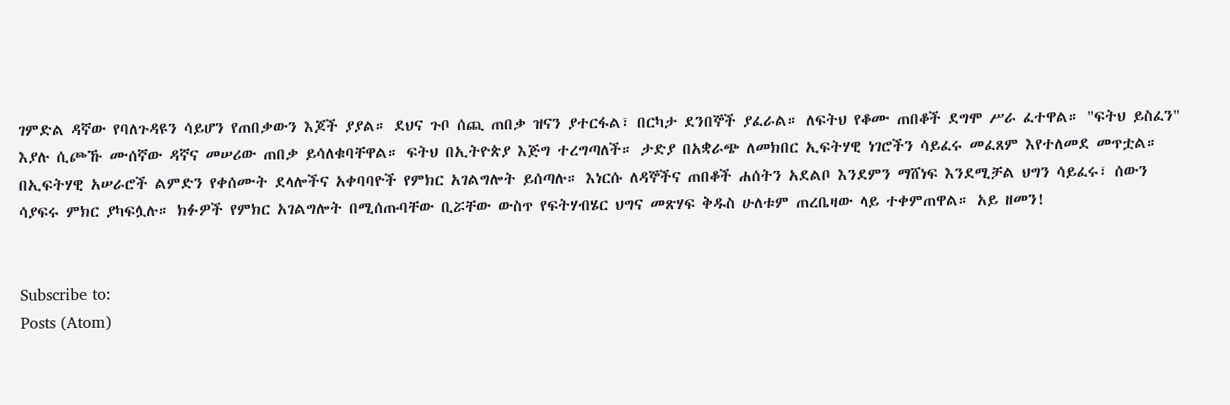ገምድል ዳኛው የባለጉዳዩን ሳይሆን የጠበቃውን እጆች ያያል። ደህና ጉቦ ሰጪ ጠበቃ ዝናን ያተርፋል፣ በርካታ ደንበኞች ያፈራል። ለፍትህ የቆሙ ጠበቆች ደግሞ ሥራ ፈተዋል። "ፍትህ ይስፈን" እያሉ ሲጮኹ ሙሰኛው ዳኛና መሠሪው ጠበቃ ይሳለቁባቸዋል። ፍትህ በኢትዮጵያ እጅግ ተረግጣለች። ታድያ በአቋራጭ ለመክበር ኢፍትሃዊ ነገሮችን ሳይፈሩ መፈጸም እየተለመደ መጥቷል። በኢፍትሃዊ አሠራሮች ልምድን የቀሰሙት ደላሎችና አቀባባዮች የምክር አገልግሎት ይሰጣሉ። እነርሱ ለዳኞችና ጠበቆች ሐሰትን አደልቦ እንደምን ማሸነፍ እንደሚቻል ህግን ሳይፈሩ፣ ሰውን ሳያፍሩ ምክር ያካፍሏሉ። ክፉዎች የምክር አገልግሎት በሚሰጡባቸው ቢሯቸው ውስጥ የፍትሃብሄር ህግና መጽሃፍ ቅዱስ ሁለቱም ጠረቤዛው ላይ ተቀምጠዋል። አይ ዘመን!


Subscribe to:
Posts (Atom)